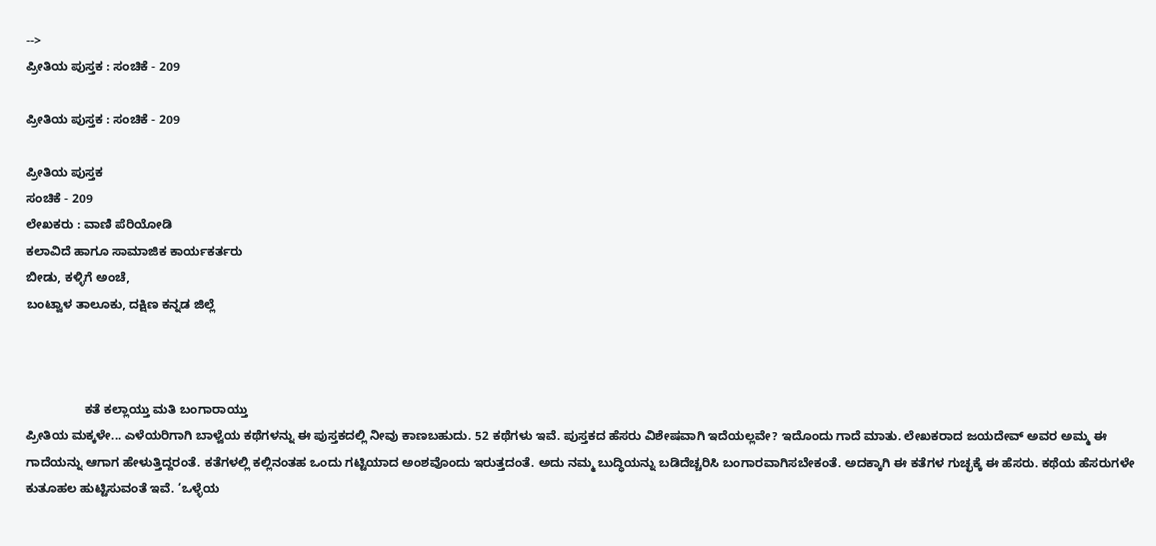-->
ಪ್ರೀತಿಯ ಪುಸ್ತಕ : ಸಂಚಿಕೆ - 209

ಪ್ರೀತಿಯ ಪುಸ್ತಕ : ಸಂಚಿಕೆ - 209

ಪ್ರೀತಿಯ ಪುಸ್ತಕ
ಸಂಚಿಕೆ - 209
ಲೇಖಕರು : ವಾಣಿ ಪೆರಿಯೋಡಿ
ಕಲಾವಿದೆ ಹಾಗೂ ಸಾಮಾಜಿಕ ಕಾರ್ಯಕರ್ತರು
ಬೀಡು, ಕಳ್ಳಿಗೆ ಅಂಚೆ,
ಬಂಟ್ವಾಳ ತಾಲೂಕು, ದಕ್ಷಿಣ ಕನ್ನಡ ಜಿಲ್ಲೆ



                 ಕತೆ ಕಲ್ಲಾಯ್ತು ಮತಿ ಬಂಗಾರಾಯ್ತು
ಪ್ರೀತಿಯ ಮಕ್ಕಳೇ... ಎಳೆಯರಿಗಾಗಿ ಬಾಳ್ವೆಯ ಕಥೆಗಳನ್ನು ಈ ಪುಸ್ತಕದಲ್ಲಿ ನೀವು ಕಾಣಬಹುದು. 52 ಕಥೆಗಳು ಇವೆ. ಪುಸ್ತಕದ ಹೆಸರು ವಿಶೇಷವಾಗಿ ಇದೆಯಲ್ಲವೇ? ಇದೊಂದು ಗಾದೆ ಮಾತು. ಲೇಖಕರಾದ ಜಯದೇವ್ ಅವರ ಅಮ್ಮ ಈ ಗಾದೆಯನ್ನು ಆಗಾಗ ಹೇಳುತ್ತಿದ್ದರಂತೆ. ಕತೆಗಳಲ್ಲಿ ಕಲ್ಲಿನಂತಹ ಒಂದು ಗಟ್ಟಿಯಾದ ಅಂಶವೊಂದು ಇರುತ್ತದಂತೆ. ಅದು ನಮ್ಮ ಬುದ್ಧಿಯನ್ನು ಬಡಿದೆಚ್ಚರಿಸಿ ಬಂಗಾರವಾಗಿಸಬೇಕಂತೆ. ಅದಕ್ಕಾಗಿ ಈ ಕತೆಗಳ ಗುಚ್ಛಕ್ಕೆ ಈ ಹೆಸರು. ಕಥೆಯ ಹೆಸರುಗಳೇ ಕುತೂಹಲ ಹುಟ್ಟಿಸುವಂತೆ ಇವೆ. ‘ಒಳ್ಳೆಯ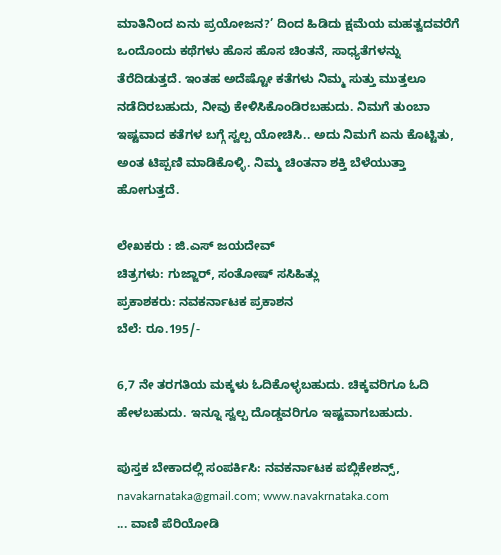ಮಾತಿನಿಂದ ಏನು ಪ್ರಯೋಜನ?’ ದಿಂದ ಹಿಡಿದು ಕ್ಷಮೆಯ ಮಹತ್ವದವರೆಗೆ ಒಂದೊಂದು ಕಥೆಗಳು ಹೊಸ ಹೊಸ ಚಿಂತನೆ, ಸಾಧ್ಯತೆಗಳನ್ನು ತೆರೆದಿಡುತ್ತದೆ. ಇಂತಹ ಅದೆಷ್ಟೋ ಕತೆಗಳು ನಿಮ್ಮ ಸುತ್ತು ಮುತ್ತಲೂ ನಡೆದಿರಬಹುದು, ನೀವು ಕೇಳಿಸಿಕೊಂಡಿರಬಹುದು. ನಿಮಗೆ ತುಂಬಾ ಇಷ್ಟವಾದ ಕತೆಗಳ ಬಗ್ಗೆ ಸ್ವಲ್ಪ ಯೋಚಿಸಿ.. ಅದು ನಿಮಗೆ ಏನು ಕೊಟ್ಟಿತು, ಅಂತ ಟಿಪ್ಪಣಿ ಮಾಡಿಕೊಳ್ಳಿ. ನಿಮ್ಮ ಚಿಂತನಾ ಶಕ್ತಿ ಬೆಳೆಯುತ್ತಾ ಹೋಗುತ್ತದೆ.

ಲೇಖಕರು : ಜಿ.ಎಸ್ ಜಯದೇವ್
ಚಿತ್ರಗಳು: ಗುಜ್ಜಾರ್, ಸಂತೋಷ್ ಸಸಿಹಿತ್ಲು
ಪ್ರಕಾಶಕರು: ನವಕರ್ನಾಟಕ ಪ್ರಕಾಶನ
ಬೆಲೆ: ರೂ.195/-

6,7 ನೇ ತರಗತಿಯ ಮಕ್ಕಳು ಓದಿಕೊಳ್ಳಬಹುದು. ಚಿಕ್ಕವರಿಗೂ ಓದಿ ಹೇಳಬಹುದು. ಇನ್ನೂ ಸ್ವಲ್ಪ ದೊಡ್ಡವರಿಗೂ ಇಷ್ಟವಾಗಬಹುದು.

ಪುಸ್ತಕ ಬೇಕಾದಲ್ಲಿ ಸಂಪರ್ಕಿಸಿ: ನವಕರ್ನಾಟಕ ಪಬ್ಲಿಕೇಶನ್ಸ್, navakarnataka@gmail.com; www.navakrnataka.com
... ವಾಣಿ ಪೆರಿಯೋಡಿ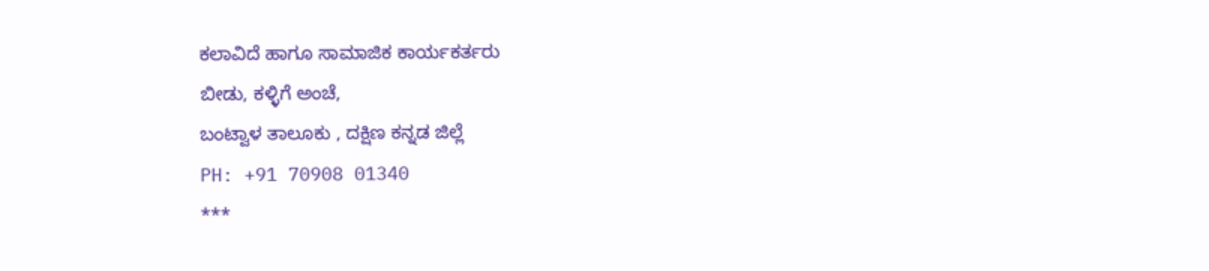ಕಲಾವಿದೆ ಹಾಗೂ ಸಾಮಾಜಿಕ ಕಾರ್ಯಕರ್ತರು
ಬೀಡು, ಕಳ್ಳಿಗೆ ಅಂಚೆ,
ಬಂಟ್ವಾಳ ತಾಲೂಕು , ದಕ್ಷಿಣ ಕನ್ನಡ ಜಿಲ್ಲೆ
PH: +91 70908 01340
***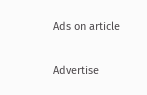Ads on article

Advertise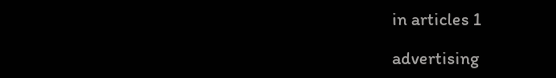in articles 1

advertising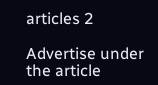articles 2

Advertise under the article